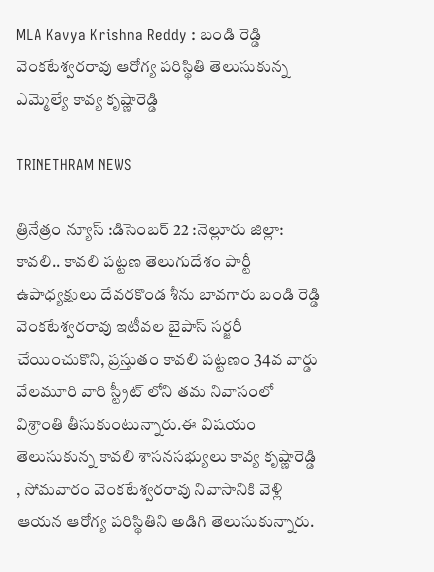MLA Kavya Krishna Reddy : బండి రెడ్డి వెంకటేశ్వరరావు ఆరోగ్య పరిస్థితి తెలుసుకున్న ఎమ్మెల్యే కావ్య కృష్ణారెడ్డి

TRINETHRAM NEWS

త్రినేత్రం న్యూస్ :డిసెంబర్ 22 :నెల్లూరు జిల్లా: కావలి.. కావలి పట్టణ తెలుగుదేశం పార్టీ ఉపాధ్యక్షులు దేవరకొండ శీను బావగారు బండి రెడ్డి వెంకటేశ్వరరావు ఇటీవల బైపాస్ సర్జరీ చేయించుకొని, ప్రస్తుతం కావలి పట్టణం 34వ వార్డు వేలమూరి వారి స్ట్రీట్ లోని తమ నివాసంలో విశ్రాంతి తీసుకుంటున్నారు.ఈ విషయం తెలుసుకున్న కావలి శాసనసభ్యులు కావ్య కృష్ణారెడ్డి , సోమవారం వెంకటేశ్వరరావు నివాసానికి వెళ్లి ఆయన ఆరోగ్య పరిస్థితిని అడిగి తెలుసుకున్నారు.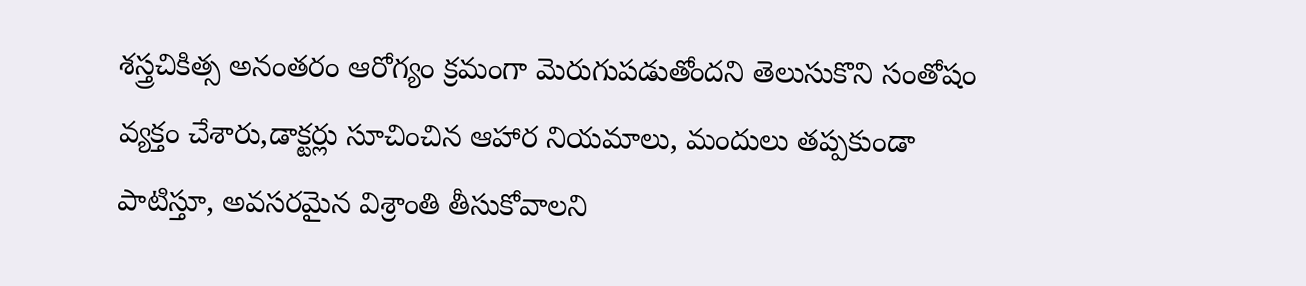శస్త్రచికిత్స అనంతరం ఆరోగ్యం క్రమంగా మెరుగుపడుతోందని తెలుసుకొని సంతోషం వ్యక్తం చేశారు,డాక్టర్లు సూచించిన ఆహార నియమాలు, మందులు తప్పకుండా పాటిస్తూ, అవసరమైన విశ్రాంతి తీసుకోవాలని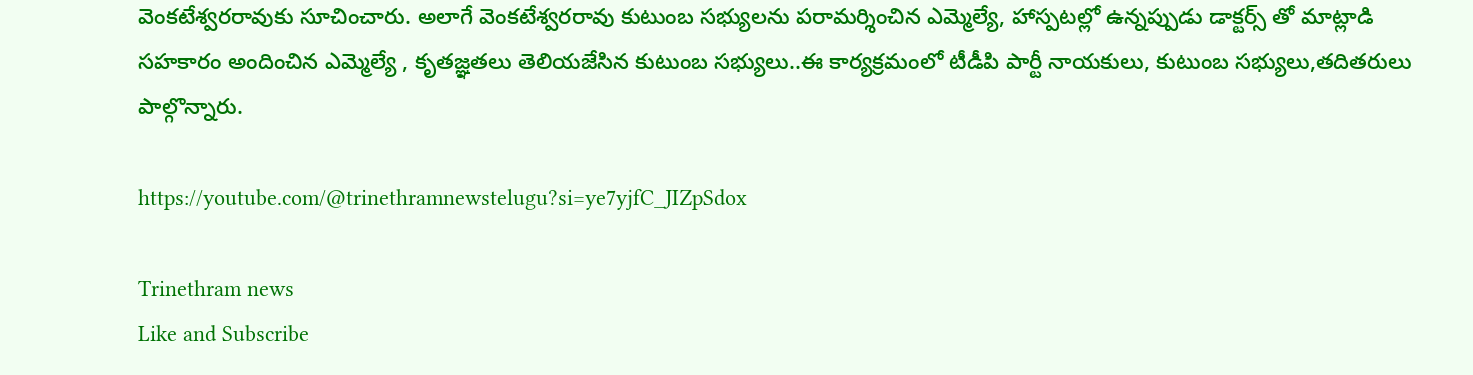వెంకటేశ్వరరావుకు సూచించారు. అలాగే వెంకటేశ్వరరావు కుటుంబ సభ్యులను పరామర్శించిన ఎమ్మెల్యే, హాస్పటల్లో ఉన్నప్పుడు డాక్టర్స్ తో మాట్లాడి సహకారం అందించిన ఎమ్మెల్యే , కృతజ్ఞతలు తెలియజేసిన కుటుంబ సభ్యులు..ఈ కార్యక్రమంలో టీడీపి పార్టీ నాయకులు, కుటుంబ సభ్యులు,తదితరులు పాల్గొన్నారు.

https://youtube.com/@trinethramnewstelugu?si=ye7yjfC_JIZpSdox

Trinethram news
Like and Subscribe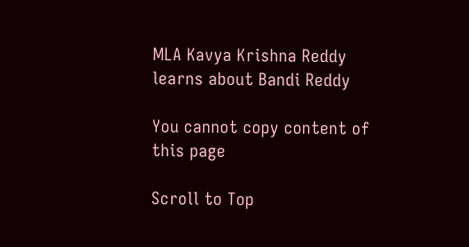MLA Kavya Krishna Reddy learns about Bandi Reddy

You cannot copy content of this page

Scroll to Top